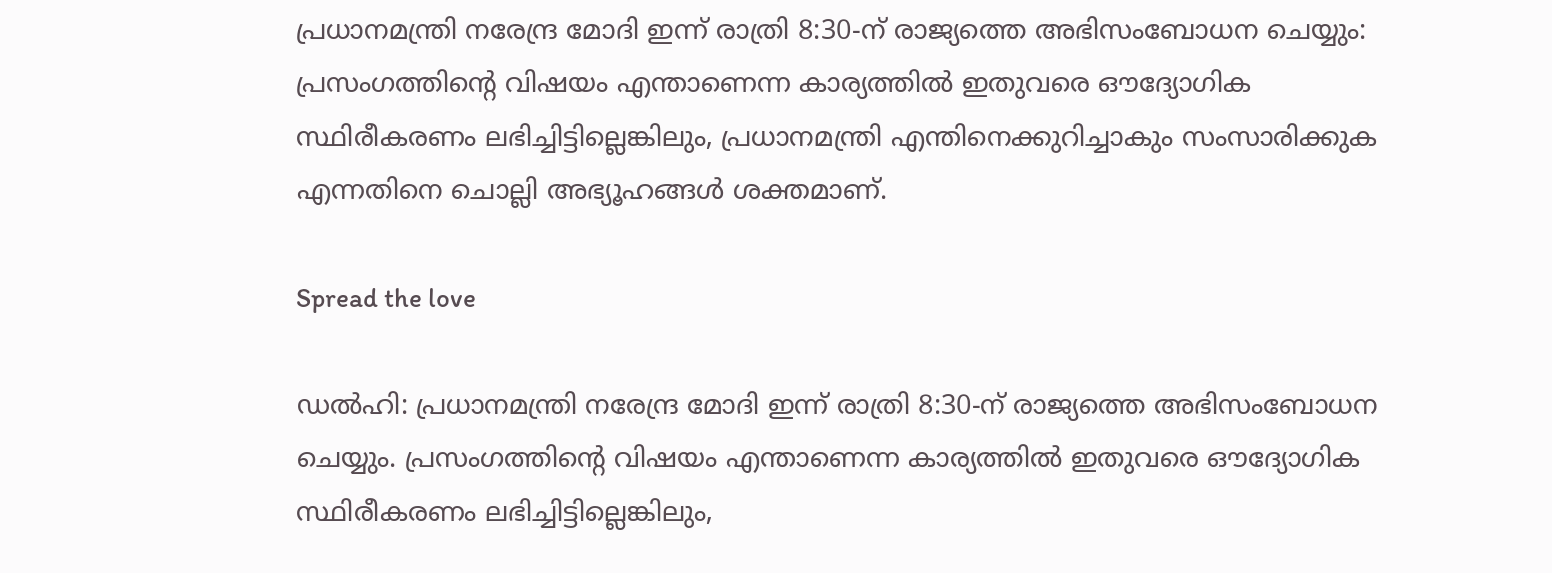പ്രധാനമന്ത്രി നരേന്ദ്ര മോദി ഇന്ന് രാത്രി 8:30-ന് രാജ്യത്തെ അഭിസംബോധന ചെയ്യും: പ്രസംഗത്തിന്റെ വിഷയം എന്താണെന്ന കാര്യത്തില്‍ ഇതുവരെ ഔദ്യോഗിക സ്ഥിരീകരണം ലഭിച്ചിട്ടില്ലെങ്കിലും, പ്രധാനമന്ത്രി എന്തിനെക്കുറിച്ചാകും സംസാരിക്കുക എന്നതിനെ ചൊല്ലി അഭ്യൂഹങ്ങള്‍ ശക്തമാണ്.

Spread the love

ഡല്‍ഹി: പ്രധാനമന്ത്രി നരേന്ദ്ര മോദി ഇന്ന് രാത്രി 8:30-ന് രാജ്യത്തെ അഭിസംബോധന ചെയ്യും. പ്രസംഗത്തിന്റെ വിഷയം എന്താണെന്ന കാര്യത്തില്‍ ഇതുവരെ ഔദ്യോഗിക സ്ഥിരീകരണം ലഭിച്ചിട്ടില്ലെങ്കിലും,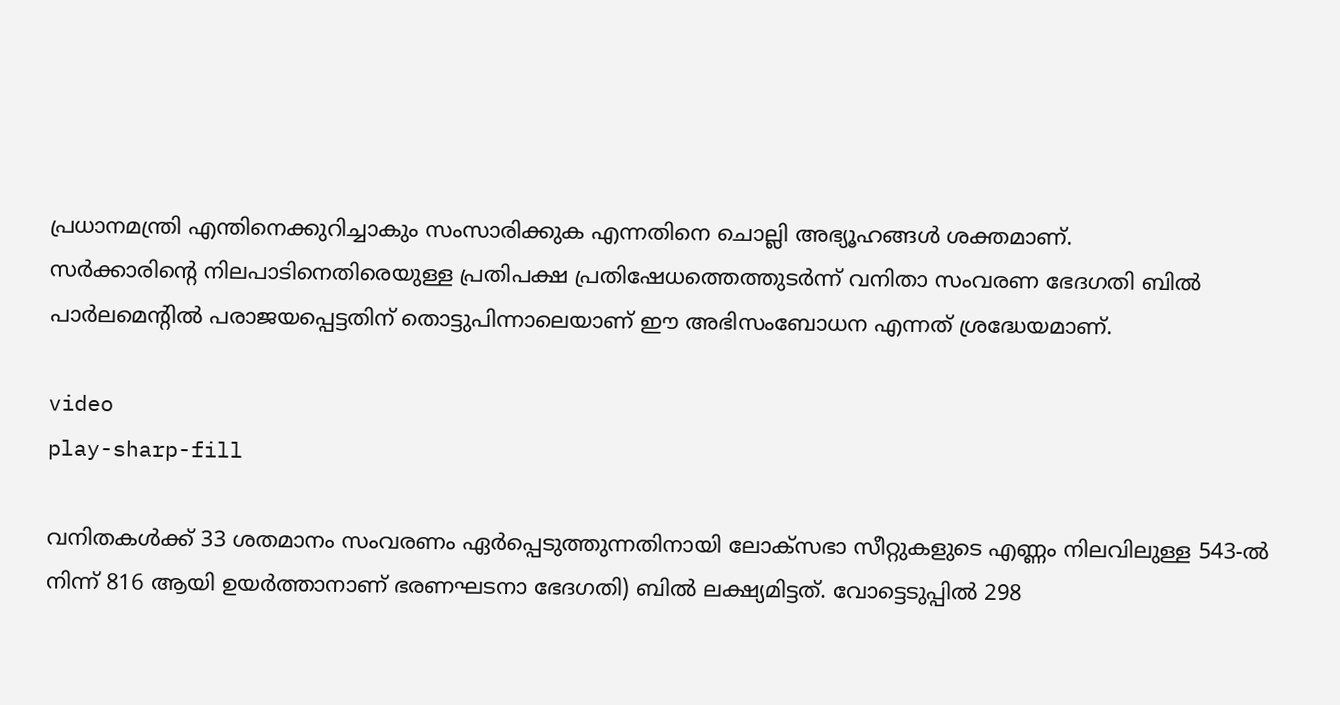പ്രധാനമന്ത്രി എന്തിനെക്കുറിച്ചാകും സംസാരിക്കുക എന്നതിനെ ചൊല്ലി അഭ്യൂഹങ്ങള്‍ ശക്തമാണ്.
സര്‍ക്കാരിന്റെ നിലപാടിനെതിരെയുള്ള പ്രതിപക്ഷ പ്രതിഷേധത്തെത്തുടര്‍ന്ന് വനിതാ സംവരണ ഭേദഗതി ബില്‍ പാര്‍ലമെന്റില്‍ പരാജയപ്പെട്ടതിന് തൊട്ടുപിന്നാലെയാണ് ഈ അഭിസംബോധന എന്നത് ശ്രദ്ധേയമാണ്.

video
play-sharp-fill

വനിതകള്‍ക്ക് 33 ശതമാനം സംവരണം ഏര്‍പ്പെടുത്തുന്നതിനായി ലോക്സഭാ സീറ്റുകളുടെ എണ്ണം നിലവിലുള്ള 543-ല്‍ നിന്ന് 816 ആയി ഉയര്‍ത്താനാണ് ഭരണഘടനാ ഭേദഗതി) ബില്‍ ലക്ഷ്യമിട്ടത്. വോട്ടെടുപ്പില്‍ 298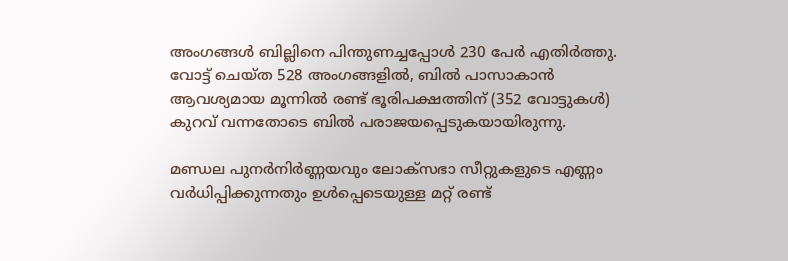അംഗങ്ങള്‍ ബില്ലിനെ പിന്തുണച്ചപ്പോള്‍ 230 പേര്‍ എതിര്‍ത്തു. വോട്ട് ചെയ്ത 528 അംഗങ്ങളില്‍, ബില്‍ പാസാകാന്‍ ആവശ്യമായ മൂന്നില്‍ രണ്ട് ഭൂരിപക്ഷത്തിന് (352 വോട്ടുകള്‍) കുറവ് വന്നതോടെ ബില്‍ പരാജയപ്പെടുകയായിരുന്നു.

മണ്ഡല പുനര്‍നിര്‍ണ്ണയവും ലോക്സഭാ സീറ്റുകളുടെ എണ്ണം വര്‍ധിപ്പിക്കുന്നതും ഉള്‍പ്പെടെയുള്ള മറ്റ് രണ്ട്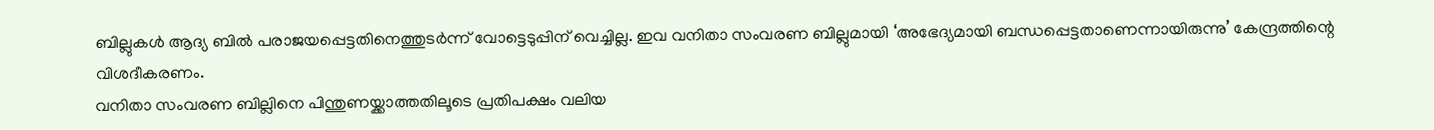ബില്ലുകള്‍ ആദ്യ ബില്‍ പരാജയപ്പെട്ടതിനെത്തുടര്‍ന്ന് വോട്ടെടുപ്പിന് വെച്ചില്ല. ഇവ വനിതാ സംവരണ ബില്ലുമായി ‘അഭേദ്യമായി ബന്ധപ്പെട്ടതാണെന്നായിരുന്നു’ കേന്ദ്രത്തിന്റെ വിശദീകരണം.
വനിതാ സംവരണ ബില്ലിനെ പിന്തുണയ്ക്കാത്തതിലൂടെ പ്രതിപക്ഷം വലിയ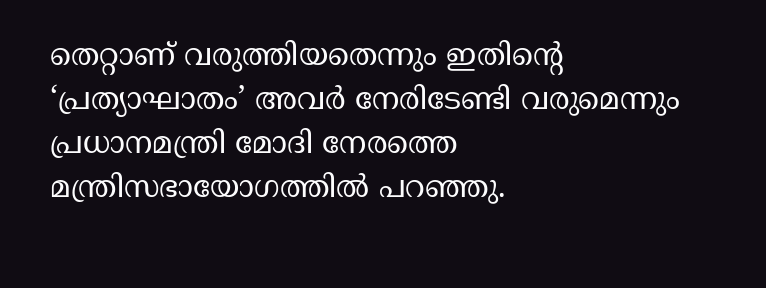തെറ്റാണ് വരുത്തിയതെന്നും ഇതിന്റെ ‘പ്രത്യാഘാതം’ അവര്‍ നേരിടേണ്ടി വരുമെന്നും പ്രധാനമന്ത്രി മോദി നേരത്തെ മന്ത്രിസഭായോഗത്തില്‍ പറഞ്ഞു.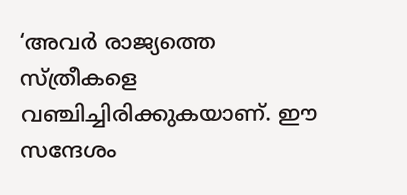‘അവര്‍ രാജ്യത്തെ സ്ത്രീകളെ വഞ്ചിച്ചിരിക്കുകയാണ്. ഈ സന്ദേശം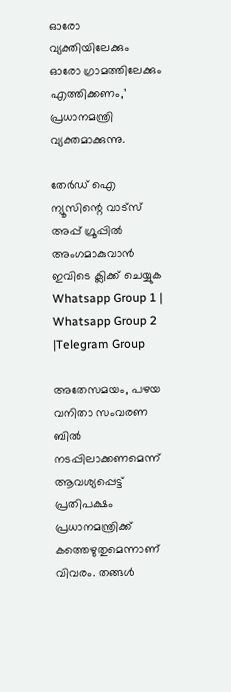ഓരോ വ്യക്തിയിലേക്കും ഓരോ ഗ്രാമത്തിലേക്കും എത്തിക്കണം,’ പ്രധാനമന്ത്രി വ്യക്തമാക്കുന്നു.

തേർഡ് ഐ ന്യൂസിന്റെ വാട്സ് അപ്പ് ഗ്രൂപ്പിൽ അംഗമാകുവാൻ ഇവിടെ ക്ലിക്ക് ചെയ്യുക
Whatsapp Group 1 | Whatsapp Group 2 |Telegram Group

അതേസമയം, പഴയ വനിതാ സംവരണ ബില്‍ നടപ്പിലാക്കണമെന്ന് ആവശ്യപ്പെട്ട് പ്രതിപക്ഷം പ്രധാനമന്ത്രിക്ക് കത്തെഴുതുമെന്നാണ് വിവരം. തങ്ങള്‍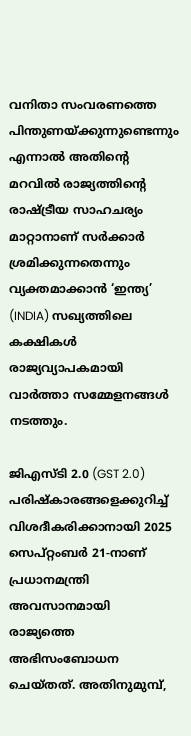വനിതാ സംവരണത്തെ പിന്തുണയ്ക്കുന്നുണ്ടെന്നും എന്നാല്‍ അതിന്റെ മറവില്‍ രാജ്യത്തിന്റെ രാഷ്ട്രീയ സാഹചര്യം മാറ്റാനാണ് സര്‍ക്കാര്‍ ശ്രമിക്കുന്നതെന്നും വ്യക്തമാക്കാന്‍ ‘ഇന്ത്യ’ (INDIA) സഖ്യത്തിലെ കക്ഷികള്‍ രാജ്യവ്യാപകമായി വാര്‍ത്താ സമ്മേളനങ്ങള്‍ നടത്തും.

ജിഎസ്ടി 2.0 (GST 2.0) പരിഷ്‌കാരങ്ങളെക്കുറിച്ച്‌ വിശദീകരിക്കാനായി 2025 സെപ്റ്റംബര്‍ 21-നാണ് പ്രധാനമന്ത്രി അവസാനമായി രാജ്യത്തെ അഭിസംബോധന ചെയ്തത്. അതിനുമുമ്പ്,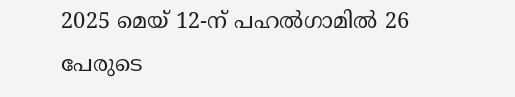2025 മെയ് 12-ന് പഹല്‍ഗാമില്‍ 26 പേരുടെ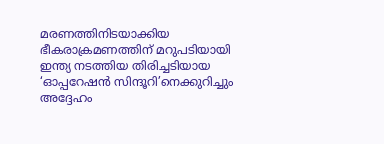മരണത്തിനിടയാക്കിയ ഭീകരാക്രമണത്തിന് മറുപടിയായി ഇന്ത്യ നടത്തിയ തിരിച്ചടിയായ ‘ഓപ്പറേഷന്‍ സിന്ദൂറി’നെക്കുറിച്ചും അദ്ദേഹം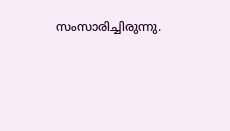സംസാരിച്ചിരുന്നു.